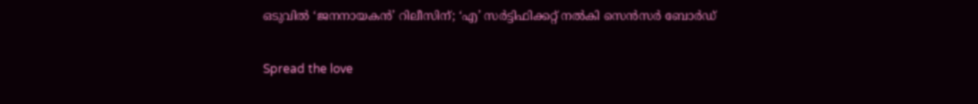ഒടുവിൽ ‘ജനനായകൻ’ റിലീസിന്; ‘എ’ സർട്ടിഫിക്കറ്റ് നൽകി സെൻസർ ബോർഡ്

Spread the love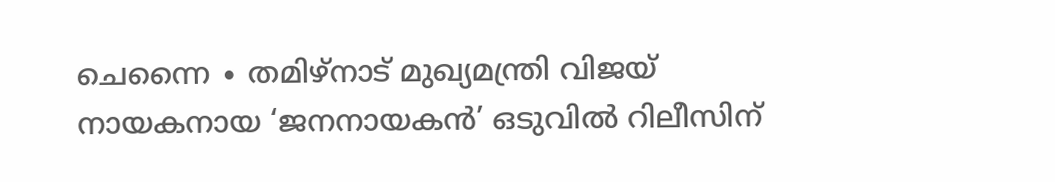ചെന്നൈ ∙ തമിഴ്നാട് മുഖ്യമന്ത്രി വിജയ് നായകനായ ‘ജനനായകൻ’ ഒടുവിൽ റിലീസിന്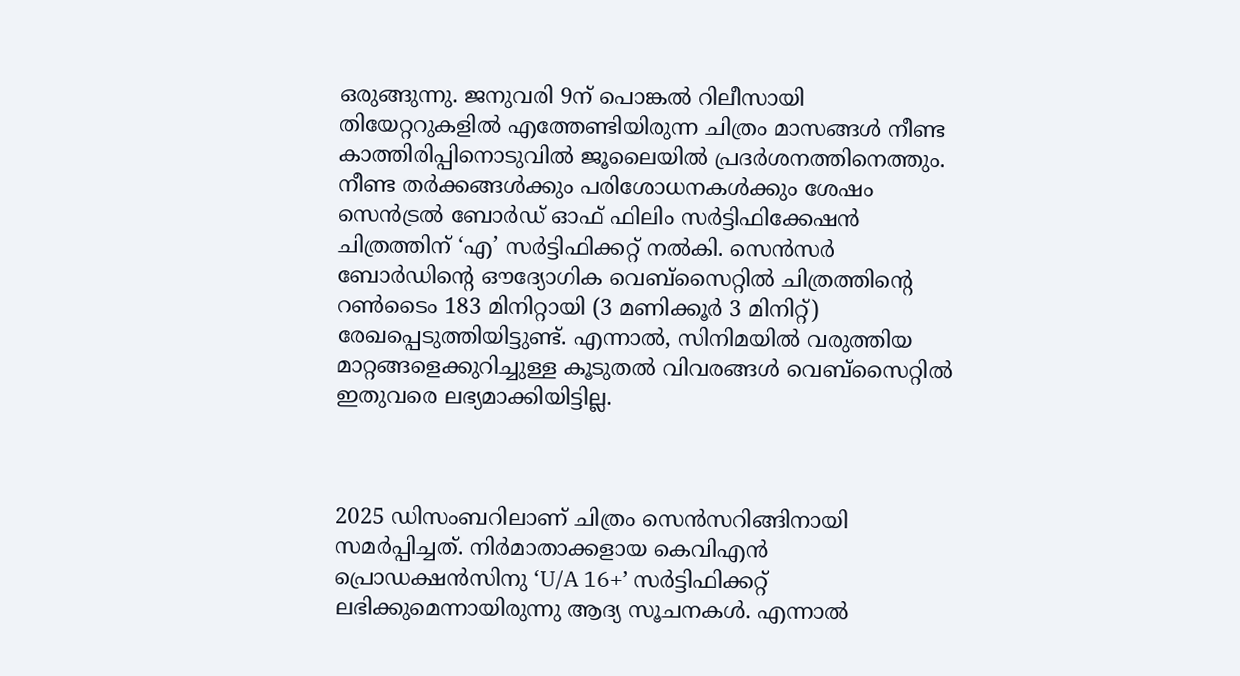ഒരുങ്ങുന്നു. ജനുവരി 9ന് പൊങ്കൽ റിലീസായി തിയേറ്ററുകളിൽ എത്തേണ്ടിയിരുന്ന ചിത്രം മാസങ്ങൾ നീണ്ട കാത്തിരിപ്പിനൊടുവിൽ ജൂലൈയിൽ പ്രദർശനത്തിനെത്തും. നീണ്ട തർക്കങ്ങൾക്കും പരിശോധനകൾക്കും ശേഷം സെൻട്രൽ ബോർഡ് ഓഫ് ഫിലിം സർട്ടിഫിക്കേഷൻ ചിത്രത്തിന് ‘എ’ സർട്ടിഫിക്കറ്റ് നൽകി. സെൻസർ ബോർഡിന്റെ ഔദ്യോഗിക വെബ്‌സൈറ്റിൽ ചിത്രത്തിന്റെ റൺടൈം 183 മിനിറ്റായി (3 മണിക്കൂർ 3 മിനിറ്റ്) രേഖപ്പെടുത്തിയിട്ടുണ്ട്. എന്നാൽ, സിനിമയിൽ വരുത്തിയ മാറ്റങ്ങളെക്കുറിച്ചുള്ള കൂടുതൽ വിവരങ്ങൾ വെബ്‌സൈറ്റിൽ ഇതുവരെ ലഭ്യമാക്കിയിട്ടില്ല.



2025 ഡിസംബറിലാണ് ചിത്രം സെൻസറിങ്ങിനായി സമർപ്പിച്ചത്. നിർമാതാക്കളായ കെവിഎൻ പ്രൊഡക്ഷൻസിനു ‘U/A 16+’ സർട്ടിഫിക്കറ്റ് ലഭിക്കുമെന്നായിരുന്നു ആദ്യ സൂചനകൾ. എന്നാൽ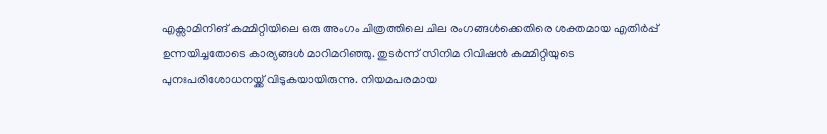എക്സാമിനിങ് കമ്മിറ്റിയിലെ ഒരു അംഗം ചിത്രത്തിലെ ചില രംഗങ്ങൾക്കെതിരെ ശക്തമായ എതിർപ്പ് ഉന്നയിച്ചതോടെ കാര്യങ്ങൾ മാറിമറിഞ്ഞു. തുടര്‍ന്ന് സിനിമ റിവിഷൻ കമ്മിറ്റിയുടെ പുനഃപരിശോധനയ്ക്ക് വിടുകയായിരുന്നു. നിയമപരമായ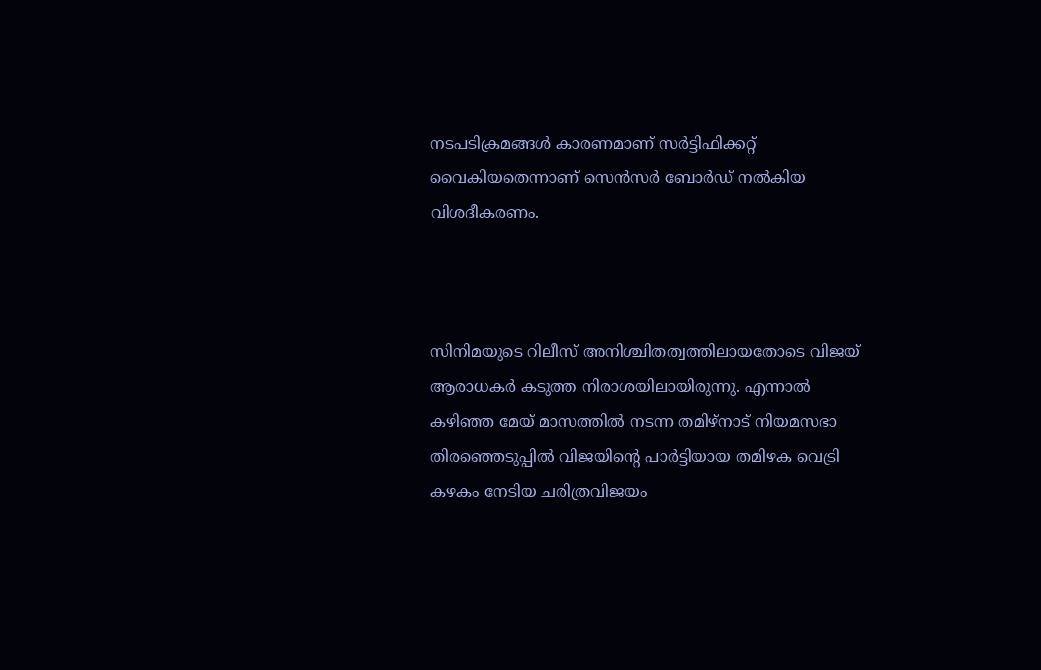നടപടിക്രമങ്ങൾ കാരണമാണ് സർട്ടിഫിക്കറ്റ് വൈകിയതെന്നാണ് സെൻസർ ബോർഡ് നൽകിയ വിശദീകരണം.



സിനിമയുടെ റിലീസ് അനിശ്ചിതത്വത്തിലായതോടെ വിജയ് ആരാധകർ കടുത്ത നിരാശയിലായിരുന്നു. എന്നാൽ കഴിഞ്ഞ മേയ് മാസത്തിൽ നടന്ന തമിഴ്‌നാട് നിയമസഭാ തിരഞ്ഞെടുപ്പിൽ വിജയിന്റെ പാർട്ടിയായ തമിഴക വെട്രി കഴകം നേടിയ ചരിത്രവിജയം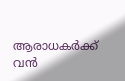ആരാധകർക്ക് വൻ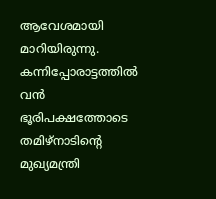ആവേശമായി മാറിയിരുന്നു. കന്നിപ്പോരാട്ടത്തിൽ വൻ ഭൂരിപക്ഷത്തോടെ തമിഴ്‌നാടിന്റെ മുഖ്യമന്ത്രി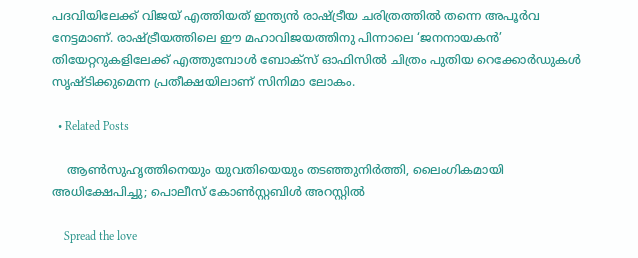പദവിയിലേക്ക് വിജയ് എത്തിയത് ഇന്ത്യൻ രാഷ്ട്രീയ ചരിത്രത്തിൽ തന്നെ അപൂർവ നേട്ടമാണ്. രാഷ്ട്രീയത്തിലെ ഈ മഹാവിജയത്തിനു പിന്നാലെ ‘ജനനായകൻ’ തിയേറ്ററുകളിലേക്ക് എത്തുമ്പോൾ ബോക്സ് ഓഫിസിൽ ചിത്രം പുതിയ റെക്കോർഡുകൾ സൃഷ്ടിക്കുമെന്ന പ്രതീക്ഷയിലാണ് സിനിമാ ലോകം.

  • Related Posts

    ആൺസുഹൃത്തിനെയും യുവതിയെയും തടഞ്ഞുനിർത്തി, ലൈംഗികമായി അധിക്ഷേപിച്ചു; പൊലീസ് കോൺസ്റ്റബിൾ അറസ്റ്റിൽ

    Spread the love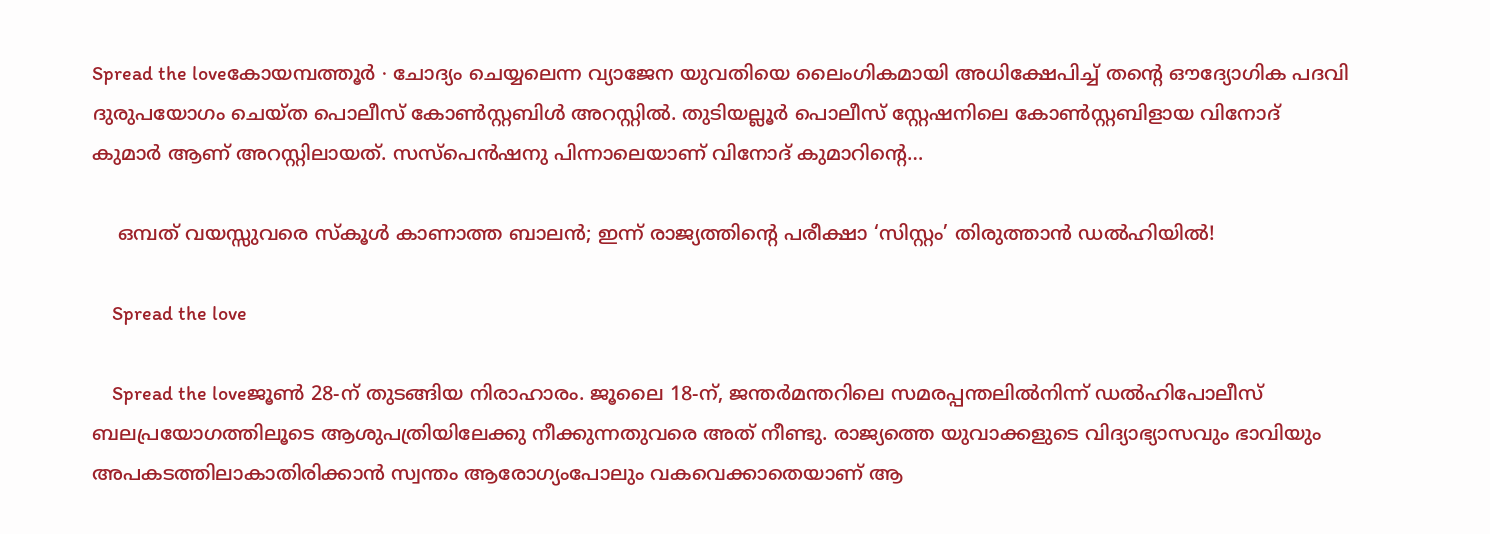Spread the loveകോയമ്പത്തൂർ ∙ ചോദ്യം ചെയ്യലെന്ന വ്യാജേന യുവതിയെ ലൈംഗികമായി അധിക്ഷേപിച്ച് തന്റെ ഔദ്യോഗിക പദവി ദുരുപയോഗം ചെയ്ത പൊലീസ് കോൺസ്റ്റബിൾ അറസ്റ്റിൽ. തുടിയല്ലൂർ പൊലീസ് സ്റ്റേഷനിലെ കോൺസ്റ്റബിളായ വിനോദ് കുമാർ ആണ് അറസ്റ്റിലായത്. സസ്പെൻഷനു പിന്നാലെയാണ് വിനോദ് കുമാറിന്റെ…

    ഒമ്പത് വയസ്സുവരെ സ്കൂൾ കാണാത്ത ബാലൻ; ഇന്ന് രാജ്യത്തിന്റെ പരീക്ഷാ ‘സിസ്റ്റം’ തിരുത്താൻ ഡൽഹിയിൽ!

    Spread the love

    Spread the loveജൂൺ 28-ന് തുടങ്ങിയ നിരാഹാരം. ജൂലൈ 18-ന്, ജന്തർമന്തറിലെ സമരപ്പന്തലിൽനിന്ന് ഡൽഹിപോലീസ് ബലപ്രയോഗത്തിലൂടെ ആശുപത്രിയിലേക്കു നീക്കുന്നതുവരെ അത് നീണ്ടു. രാജ്യത്തെ യുവാക്കളു‍ടെ വിദ്യാഭ്യാസവും ഭാവിയും അപകടത്തിലാകാതിരിക്കാൻ സ്വന്തം ആരോഗ്യംപോലും വകവെക്കാതെയാണ് ആ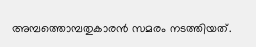അമ്പത്തൊമ്പതുകാരൻ സമരം നടത്തിയത്.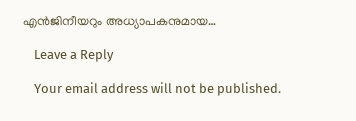എൻജിനീയറും അധ്യാപകനുമായ…

    Leave a Reply

    Your email address will not be published.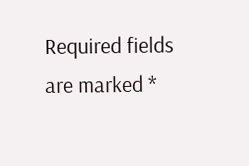Required fields are marked *